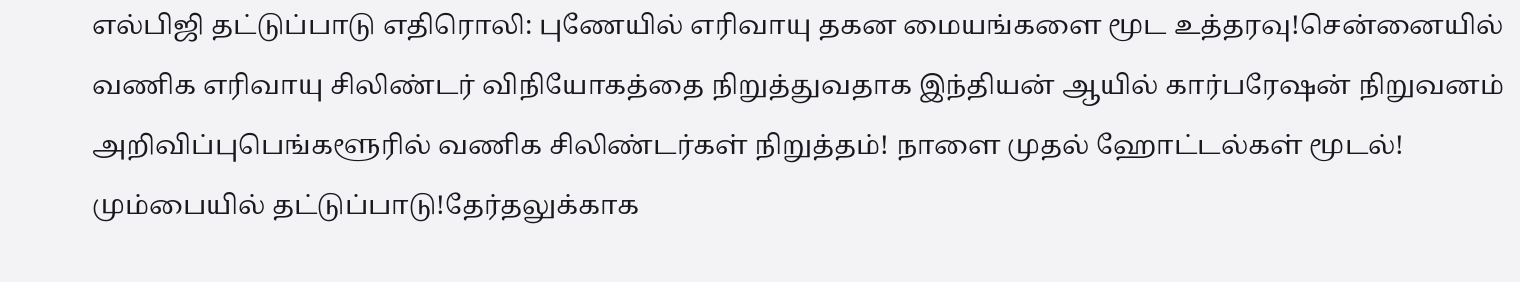எல்பிஜி தட்டுப்பாடு எதிரொலி: புணேயில் எரிவாயு தகன மையங்களை மூட உத்தரவு!சென்னையில் வணிக எரிவாயு சிலிண்டர் விநியோகத்தை நிறுத்துவதாக இந்தியன் ஆயில் கார்பரேஷன் நிறுவனம் அறிவிப்புபெங்களூரில் வணிக சிலிண்டர்கள் நிறுத்தம்! நாளை முதல் ஹோட்டல்கள் மூடல்! மும்பையில் தட்டுப்பாடு!தேர்தலுக்காக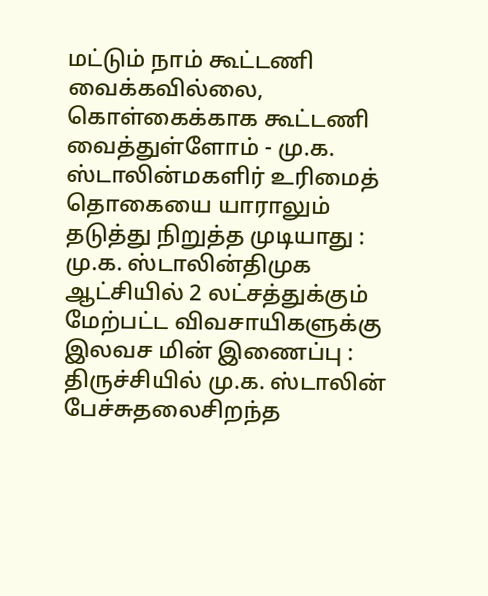மட்டும் நாம் கூட்டணி வைக்கவில்லை, கொள்கைக்காக கூட்டணி வைத்துள்ளோம் - மு.க. ஸ்டாலின்மகளிர் உரிமைத் தொகையை யாராலும் தடுத்து நிறுத்த முடியாது : மு.க. ஸ்டாலின்திமுக ஆட்சியில் 2 லட்சத்துக்கும் மேற்பட்ட விவசாயிகளுக்கு இலவச மின் இணைப்பு : திருச்சியில் மு.க. ஸ்டாலின் பேச்சுதலைசிறந்த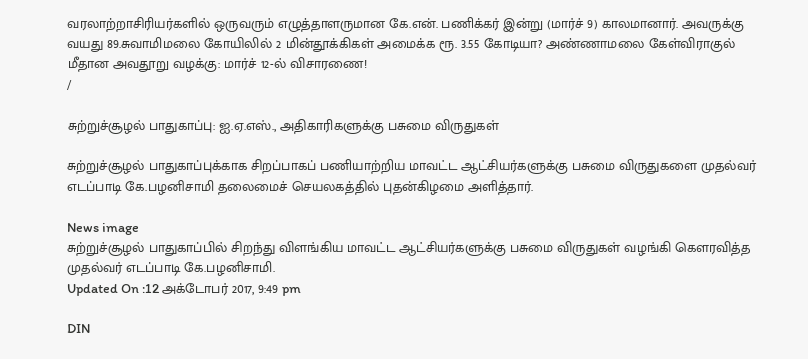வரலாற்றாசிரியர்களில் ஒருவரும் எழுத்தாளருமான கே.என். பணிக்கர் இன்று (மார்ச் 9) காலமானார். அவருக்கு வயது 89.சுவாமிமலை கோயிலில் 2 மின்தூக்கிகள் அமைக்க ரூ. 3.55 கோடியா? அண்ணாமலை கேள்விராகுல் மீதான அவதூறு வழக்கு: மார்ச் 12-ல் விசாரணை!
/

சுற்றுச்சூழல் பாதுகாப்பு: ஐ.ஏ.எஸ்., அதிகாரிகளுக்கு பசுமை விருதுகள்

சுற்றுச்சூழல் பாதுகாப்புக்காக சிறப்பாகப் பணியாற்றிய மாவட்ட ஆட்சியர்களுக்கு பசுமை விருதுகளை முதல்வர் எடப்பாடி கே.பழனிசாமி தலைமைச் செயலகத்தில் புதன்கிழமை அளித்தார்.

News image
சுற்றுச்சூழல் பாதுகாப்பில் சிறந்து விளங்கிய மாவட்ட ஆட்சியர்களுக்கு பசுமை விருதுகள் வழங்கி கௌரவித்த முதல்வர் எடப்பாடி கே.பழனிசாமி.
Updated On :12 அக்டோபர் 2017, 9:49 pm

DIN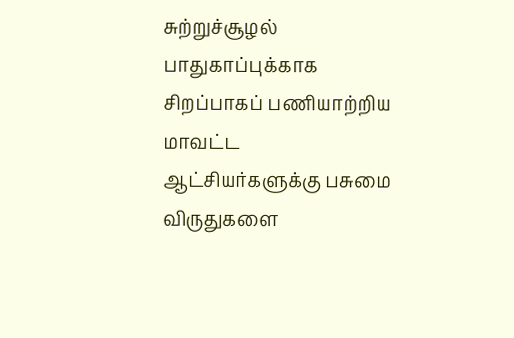சுற்றுச்சூழல் பாதுகாப்புக்காக சிறப்பாகப் பணியாற்றிய மாவட்ட ஆட்சியர்களுக்கு பசுமை விருதுகளை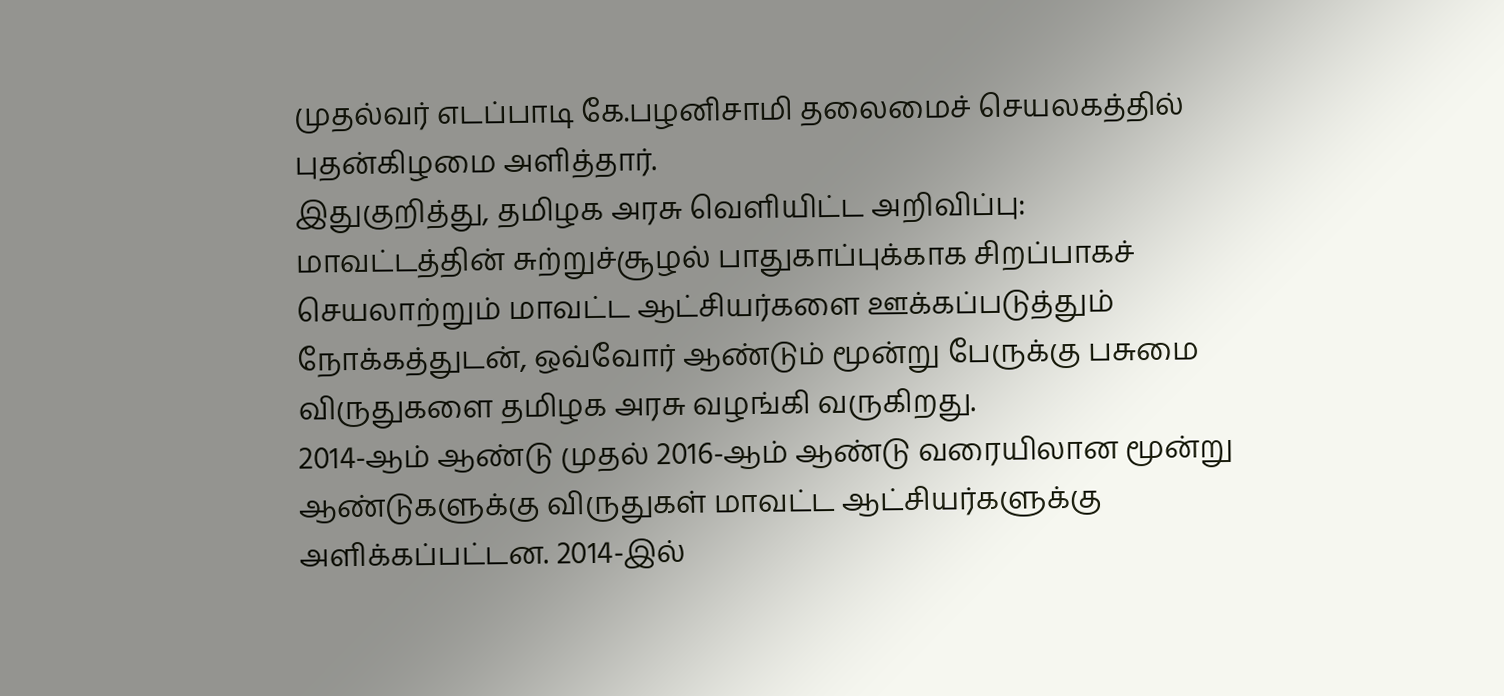முதல்வர் எடப்பாடி கே.பழனிசாமி தலைமைச் செயலகத்தில் புதன்கிழமை அளித்தார்.
இதுகுறித்து, தமிழக அரசு வெளியிட்ட அறிவிப்பு:
மாவட்டத்தின் சுற்றுச்சூழல் பாதுகாப்புக்காக சிறப்பாகச் செயலாற்றும் மாவட்ட ஆட்சியர்களை ஊக்கப்படுத்தும் நோக்கத்துடன், ஒவ்வோர் ஆண்டும் மூன்று பேருக்கு பசுமை விருதுகளை தமிழக அரசு வழங்கி வருகிறது.
2014-ஆம் ஆண்டு முதல் 2016-ஆம் ஆண்டு வரையிலான மூன்று ஆண்டுகளுக்கு விருதுகள் மாவட்ட ஆட்சியர்களுக்கு அளிக்கப்பட்டன. 2014-இல்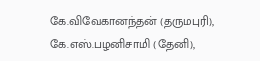கே.விவேகானந்தன் (தருமபுரி), கே.எஸ்.பழனிசாமி (தேனி),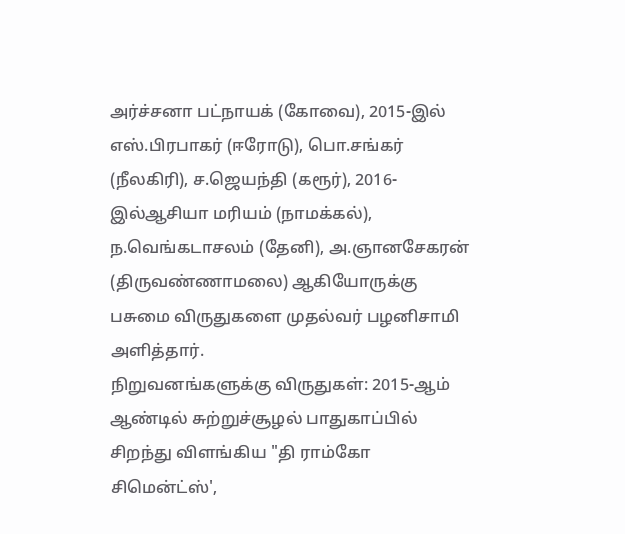அர்ச்சனா பட்நாயக் (கோவை), 2015-இல் எஸ்.பிரபாகர் (ஈரோடு), பொ.சங்கர் (நீலகிரி), ச.ஜெயந்தி (கரூர்), 2016-இல்ஆசியா மரியம் (நாமக்கல்), ந.வெங்கடாசலம் (தேனி), அ.ஞானசேகரன் (திருவண்ணாமலை) ஆகியோருக்கு பசுமை விருதுகளை முதல்வர் பழனிசாமி அளித்தார்.
நிறுவனங்களுக்கு விருதுகள்: 2015-ஆம் ஆண்டில் சுற்றுச்சூழல் பாதுகாப்பில் சிறந்து விளங்கிய "தி ராம்கோ சிமென்ட்ஸ்',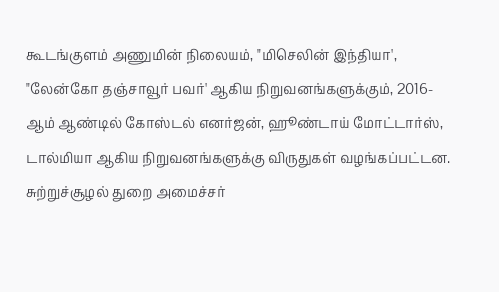கூடங்குளம் அணுமின் நிலையம், "மிசெலின் இந்தியா', "லேன்கோ தஞ்சாவூர் பவர்' ஆகிய நிறுவனங்களுக்கும், 2016-ஆம் ஆண்டில் கோஸ்டல் எனர்ஜன், ஹூண்டாய் மோட்டார்ஸ், டால்மியா ஆகிய நிறுவனங்களுக்கு விருதுகள் வழங்கப்பட்டன. சுற்றுச்சூழல் துறை அமைச்சர்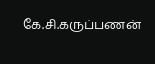கே.சி.கருப்பணன்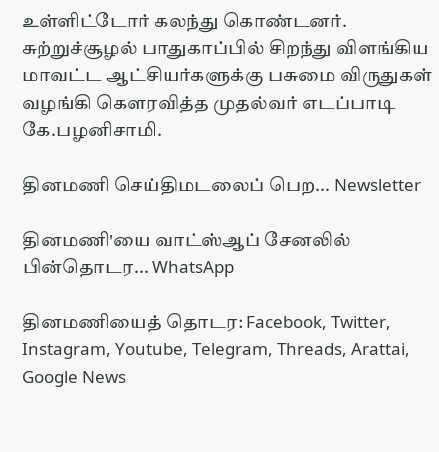உள்ளிட்டோர் கலந்து கொண்டனர்.
சுற்றுச்சூழல் பாதுகாப்பில் சிறந்து விளங்கிய மாவட்ட ஆட்சியர்களுக்கு பசுமை விருதுகள் வழங்கி கௌரவித்த முதல்வர் எடப்பாடி கே.பழனிசாமி.

தினமணி செய்திமடலைப் பெற... Newsletter

தினமணி'யை வாட்ஸ்ஆப் சேனலில் பின்தொடர... WhatsApp

தினமணியைத் தொடர: Facebook, Twitter, Instagram, Youtube, Telegram, Threads, Arattai, Google News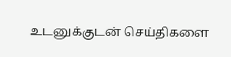உடனுக்குடன் செய்திகளை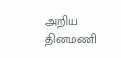அறிய தினமணி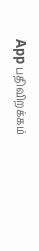App பதிவிறக்கம்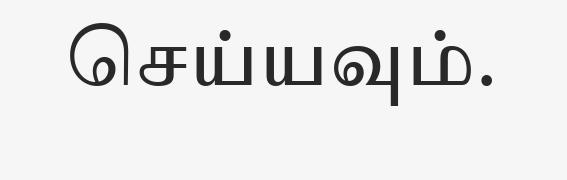செய்யவும்.